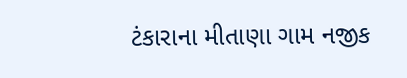ટંકારાના મીતાણા ગામ નજીક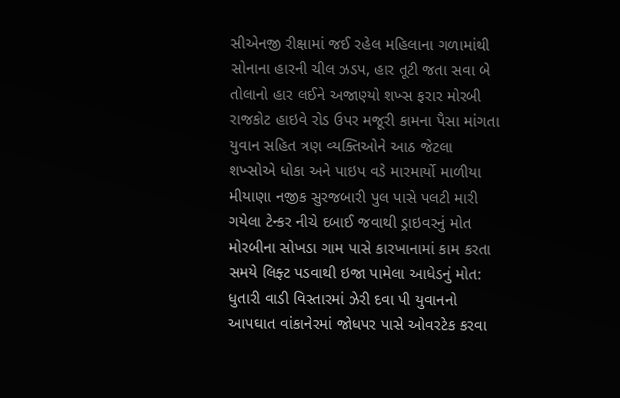સીએનજી રીક્ષામાં જઈ રહેલ મહિલાના ગળામાંથી સોનાના હારની ચીલ ઝડપ, હાર તૂટી જતા સવા બે તોલાનો હાર લઈને અજાણ્યો શખ્સ ફરાર મોરબી રાજકોટ હાઇવે રોડ ઉપર મજૂરી કામના પૈસા માંગતા યુવાન સહિત ત્રણ વ્યક્તિઓને આઠ જેટલા શખ્સોએ ધોકા અને પાઇપ વડે મારમાર્યો માળીયા મીયાણા નજીક સુરજબારી પુલ પાસે પલટી મારી ગયેલા ટેન્કર નીચે દબાઈ જવાથી ડ્રાઇવરનું મોત મોરબીના સોખડા ગામ પાસે કારખાનામાં કામ કરતા સમયે લિફ્ટ પડવાથી ઇજા પામેલા આધેડનું મોત: ધુતારી વાડી વિસ્તારમાં ઝેરી દવા પી યુવાનનો આપઘાત વાંકાનેરમાં જોધપર પાસે ઓવરટેક કરવા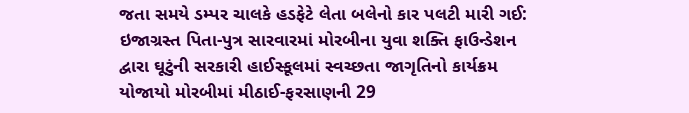જતા સમયે ડમ્પર ચાલકે હડફેટે લેતા બલેનો કાર પલટી મારી ગઈ: ઇજાગ્રસ્ત પિતા-પુત્ર સારવારમાં મોરબીના યુવા શક્તિ ફાઉન્ડેશન દ્વારા ઘૂટુંની સરકારી હાઈસ્કૂલમાં સ્વચ્છતા જાગૃતિનો કાર્યક્રમ યોજાયો મોરબીમાં મીઠાઈ-ફરસાણની 29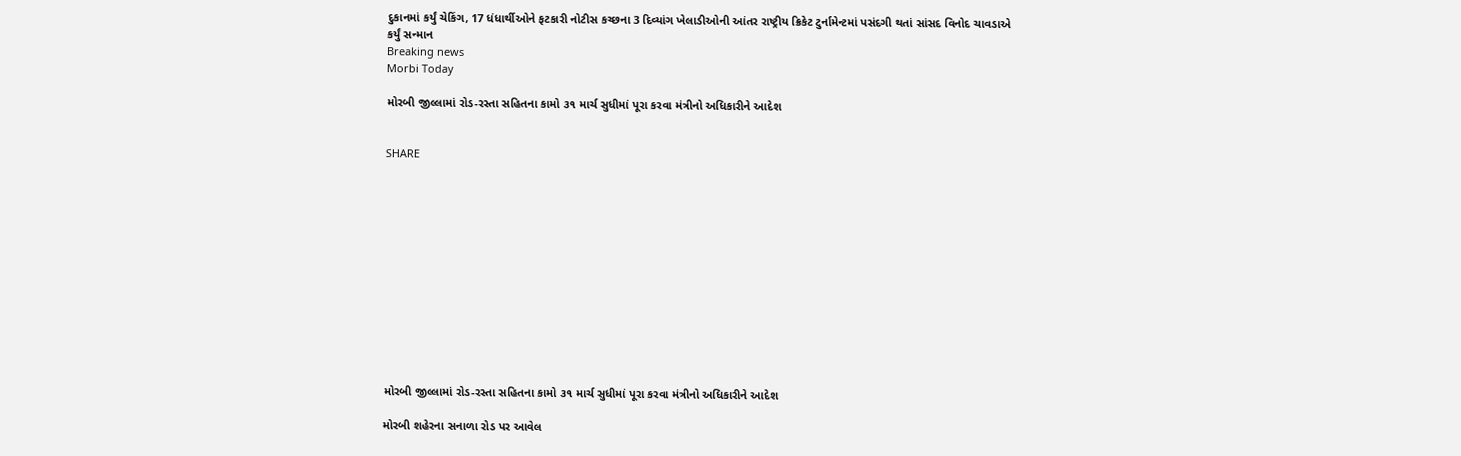દુકાનમાં કર્યું ચેકિંગ, 17 ધંધાર્થીઓને ફટકારી નોટીસ કચ્છના 3 દિવ્યાંગ ખેલાડીઓની આંતર રાષ્ટ્રીય ક્રિકેટ ટુર્નામેન્ટમાં પસંદગી થતાં સાંસદ વિનોદ ચાવડાએ કર્યું સન્માન
Breaking news
Morbi Today

મોરબી જીલ્લામાં રોડ-રસ્તા સહિતના કામો ૩૧ માર્ચ સુધીમાં પૂરા કરવા મંત્રીનો અધિકારીને આદેશ


SHARE













મોરબી જીલ્લામાં રોડ-રસ્તા સહિતના કામો ૩૧ માર્ચ સુધીમાં પૂરા કરવા મંત્રીનો અધિકારીને આદેશ

મોરબી શહેરના સનાળા રોડ પર આવેલ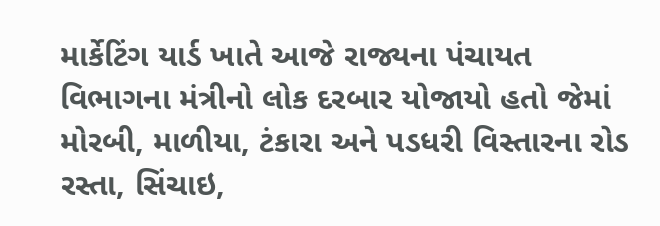માર્કેટિંગ યાર્ડ ખાતે આજે રાજ્યના પંચાયત વિભાગના મંત્રીનો લોક દરબાર યોજાયો હતો જેમાં મોરબી, માળીયા, ટંકારા અને પડધરી વિસ્તારના રોડ રસ્તા, સિંચાઇ,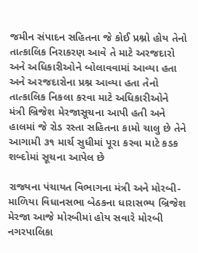જમીન સંપાદન સહિતના જે કોઈ પ્રશ્નો હોય તેનો તાત્કાલિક નિરાકરણ આવે તે માટે અરજદારો અને અધિકારીઓને બોલાવવામાં આવ્યા હતા અને અરજદારોના પ્રશ્ન આવ્યા હતા તેનો તાત્કાલિક નિકલા કરવા માટે અધિકારીઓને મંત્રી બ્રિજેશ મેરજાસૂચના આપી હતી અને હાલમાં જે રોડ રસ્તા સહિતના કામો ચાલુ છે તેને આગામી ૩૧ માર્ચ સુધીમાં પૂરા કરવા માટે કડક શબ્દોમાં સૂચના આપેલ છે

રાજ્યના પંચાયત વિભાગના મંત્રી અને મોરબી-માળિયા વિધાનસભા બેઠકના ધારાસભ્ય બ્રિજેશ મેરજા આજે મોરબીમાં હોય સવારે મોરબી નગરપાલિકા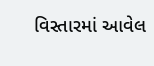વિસ્તારમાં આવેલ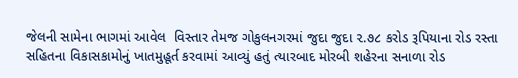જેલની સામેના ભાગમાં આવેલ  વિસ્તાર તેમજ ગોકુલનગરમાં જુદા જુદા ૨.૭૮ કરોડ રૂપિયાના રોડ રસ્તા સહિતના વિકાસકામોનું ખાતમુહૂર્ત કરવામાં આવ્યું હતું ત્યારબાદ મોરબી શહેરના સનાળા રોડ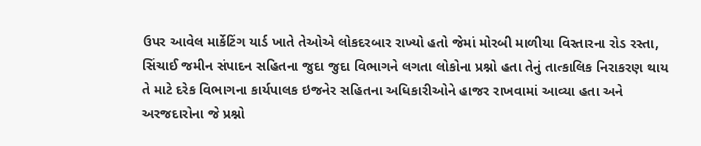ઉપર આવેલ માર્કેટિંગ યાર્ડ ખાતે તેઓએ લોકદરબાર રાખ્યો હતો જેમાં મોરબી માળીયા વિસ્તારના રોડ રસ્તા, સિંચાઈ જમીન સંપાદન સહિતના જુદા જુદા વિભાગને લગતા લોકોના પ્રશ્નો હતા તેનું તાત્કાલિક નિરાકરણ થાય તે માટે દરેક વિભાગના કાર્યપાલક ઇજનેર સહિતના અધિકારીઓને હાજર રાખવામાં આવ્યા હતા અને અરજદારોના જે પ્રશ્નો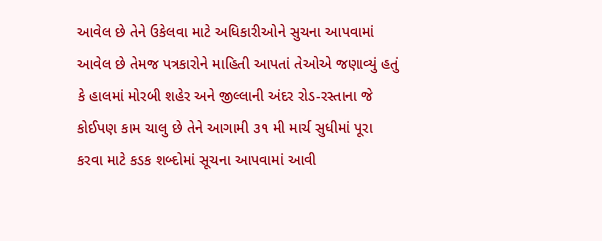આવેલ છે તેને ઉકેલવા માટે અધિકારીઓને સુચના આપવામાં આવેલ છે તેમજ પત્રકારોને માહિતી આપતાં તેઓએ જણાવ્યું હતું કે હાલમાં મોરબી શહેર અને જીલ્લાની અંદર રોડ-રસ્તાના જે કોઈપણ કામ ચાલુ છે તેને આગામી ૩૧ મી માર્ચ સુધીમાં પૂરા કરવા માટે કડક શબ્દોમાં સૂચના આપવામાં આવી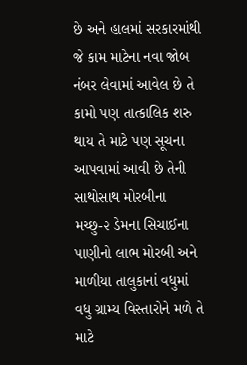છે અને હાલમાં સરકારમાંથી જે કામ માટેના નવા જોબ નંબર લેવામાં આવેલ છે તે કામો પણ તાત્કાલિક શરુ થાય તે માટે પણ સૂચના આપવામાં આવી છે તેની સાથોસાથ મોરબીના મચ્છુ-૨ ડેમના સિચાઈના પાણીનો લાભ મોરબી અને માળીયા તાલુકાનાં વધુમાં વધુ ગ્રામ્ય વિસ્તારોને મળે તે માટે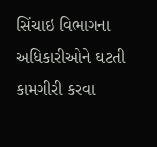સિંચાઇ વિભાગના અધિકારીઓને ઘટતી કામગીરી કરવા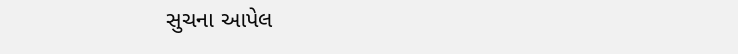સુચના આપેલ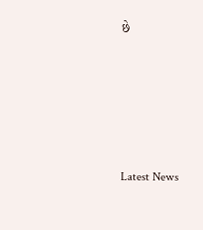છે






Latest News